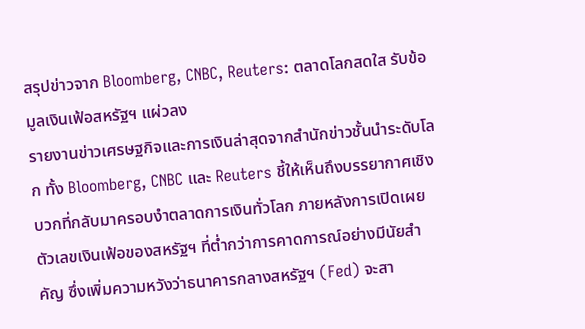สรุปข่าวจาก Bloomberg, CNBC, Reuters: ตลาดโลกสดใส รับข้อมูลเงินเฟ้อสหรัฐฯ แผ่วลง
รายงานข่าวเศรษฐกิจและการเงินล่าสุดจากสำนักข่าวชั้นนำระดับโลก ทั้ง Bloomberg, CNBC และ Reuters ชี้ให้เห็นถึงบรรยากาศเชิงบวกที่กลับมาครอบงำตลาดการเงินทั่วโลก ภายหลังการเปิดเผยตัวเลขเงินเฟ้อของสหรัฐฯ ที่ต่ำกว่าการคาดการณ์อย่างมีนัยสำคัญ ซึ่งเพิ่มความหวังว่าธนาคารกลางสหรัฐฯ (Fed) จะสา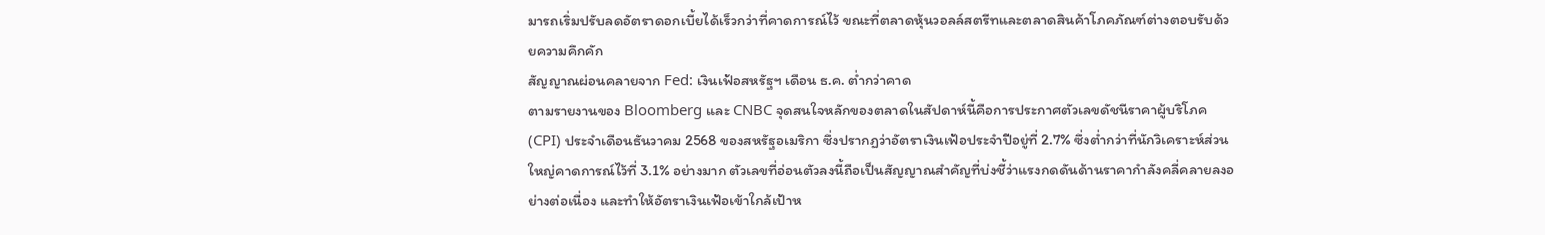มารถเริ่มปรับลดอัตราดอกเบี้ยได้เร็วกว่าที่คาดการณ์ไว้ ขณะที่ตลาดหุ้นวอลล์สตรีทและตลาดสินค้าโภคภัณฑ์ต่างตอบรับด้วยความคึกคัก
สัญญาณผ่อนคลายจาก Fed: เงินเฟ้อสหรัฐฯ เดือน ธ.ค. ต่ำกว่าคาด
ตามรายงานของ Bloomberg และ CNBC จุดสนใจหลักของตลาดในสัปดาห์นี้คือการประกาศตัวเลขดัชนีราคาผู้บริโภค (CPI) ประจำเดือนธันวาคม 2568 ของสหรัฐอเมริกา ซึ่งปรากฏว่าอัตราเงินเฟ้อประจำปีอยู่ที่ 2.7% ซึ่งต่ำกว่าที่นักวิเคราะห์ส่วนใหญ่คาดการณ์ไว้ที่ 3.1% อย่างมาก ตัวเลขที่อ่อนตัวลงนี้ถือเป็นสัญญาณสำคัญที่บ่งชี้ว่าแรงกดดันด้านราคากำลังคลี่คลายลงอย่างต่อเนื่อง และทำให้อัตราเงินเฟ้อเข้าใกล้เป้าห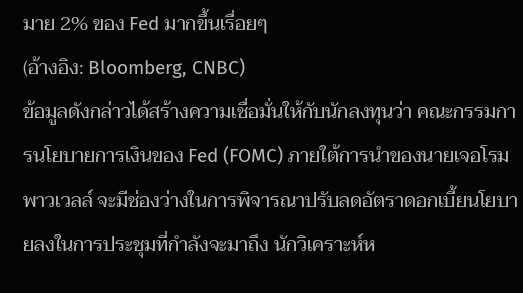มาย 2% ของ Fed มากขึ้นเรื่อยๆ
(อ้างอิง: Bloomberg, CNBC)
ข้อมูลดังกล่าวได้สร้างความเชื่อมั่นให้กับนักลงทุนว่า คณะกรรมการนโยบายการเงินของ Fed (FOMC) ภายใต้การนำของนายเจอโรม พาวเวลล์ จะมีช่องว่างในการพิจารณาปรับลดอัตราดอกเบี้ยนโยบายลงในการประชุมที่กำลังจะมาถึง นักวิเคราะห์ห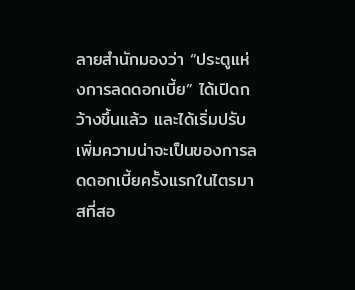ลายสำนักมองว่า “ประตูแห่งการลดดอกเบี้ย” ได้เปิดกว้างขึ้นแล้ว และได้เริ่มปรับเพิ่มความน่าจะเป็นของการลดดอกเบี้ยครั้งแรกในไตรมาสที่สอ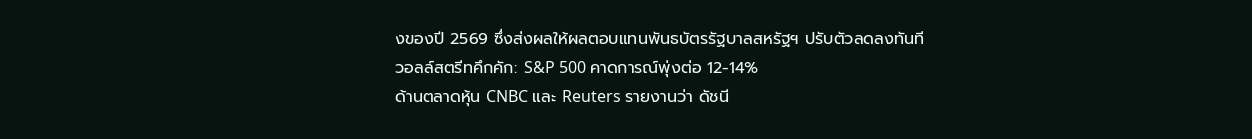งของปี 2569 ซึ่งส่งผลให้ผลตอบแทนพันธบัตรรัฐบาลสหรัฐฯ ปรับตัวลดลงทันที
วอลล์สตรีทคึกคัก: S&P 500 คาดการณ์พุ่งต่อ 12-14%
ด้านตลาดหุ้น CNBC และ Reuters รายงานว่า ดัชนี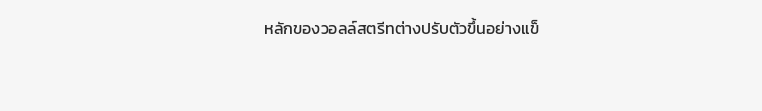หลักของวอลล์สตรีทต่างปรับตัวขึ้นอย่างแข็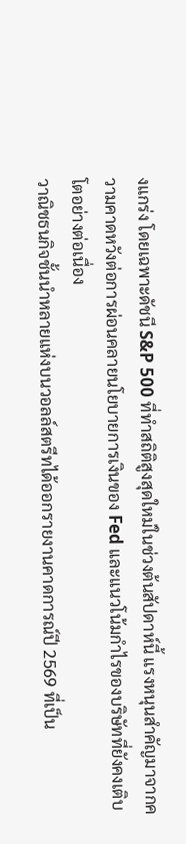งแกร่ง โดยเฉพาะดัชนี S&P 500 ที่ทำสถิติสูงสุดใหม่ในช่วงต้นสัปดาห์นี้ แรงหนุนสำคัญมาจากความคาดหวังต่อการผ่อนคลายนโยบายการเงินของ Fed และแนวโน้มกำไรของบริษัทที่ยังคงเติบโตอย่างต่อเนื่อง
วาณิชธนกิจชั้นนำหลายแห่งบนวอลล์สตรีทได้ออกรายงานคาดการณ์ปี 2569 ที่เป็น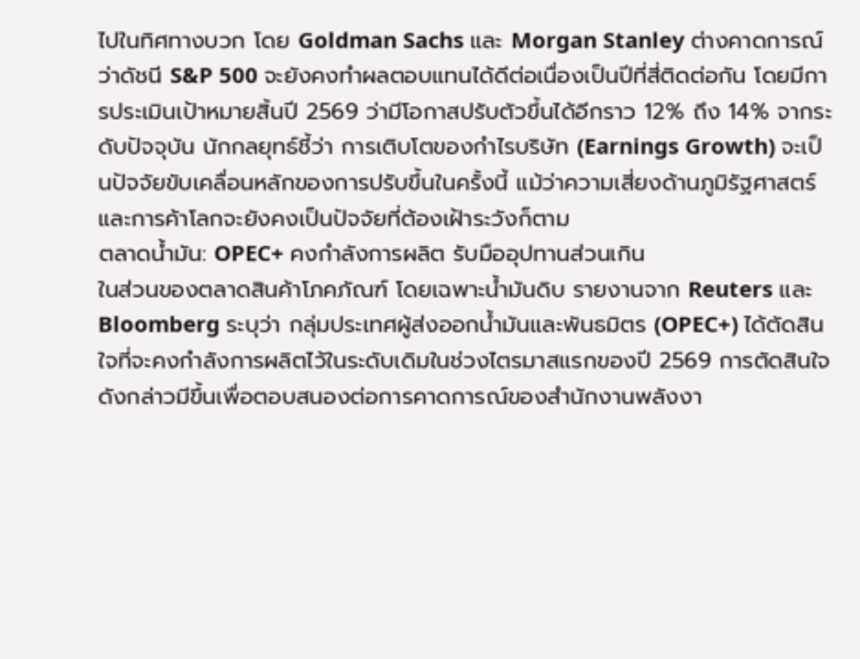ไปในทิศทางบวก โดย Goldman Sachs และ Morgan Stanley ต่างคาดการณ์ว่าดัชนี S&P 500 จะยังคงทำผลตอบแทนได้ดีต่อเนื่องเป็นปีที่สี่ติดต่อกัน โดยมีการประเมินเป้าหมายสิ้นปี 2569 ว่ามีโอกาสปรับตัวขึ้นได้อีกราว 12% ถึง 14% จากระดับปัจจุบัน นักกลยุทธ์ชี้ว่า การเติบโตของกำไรบริษัท (Earnings Growth) จะเป็นปัจจัยขับเคลื่อนหลักของการปรับขึ้นในครั้งนี้ แม้ว่าความเสี่ยงด้านภูมิรัฐศาสตร์และการค้าโลกจะยังคงเป็นปัจจัยที่ต้องเฝ้าระวังก็ตาม
ตลาดน้ำมัน: OPEC+ คงกำลังการผลิต รับมืออุปทานส่วนเกิน
ในส่วนของตลาดสินค้าโภคภัณฑ์ โดยเฉพาะน้ำมันดิบ รายงานจาก Reuters และ Bloomberg ระบุว่า กลุ่มประเทศผู้ส่งออกน้ำมันและพันธมิตร (OPEC+) ได้ตัดสินใจที่จะคงกำลังการผลิตไว้ในระดับเดิมในช่วงไตรมาสแรกของปี 2569 การตัดสินใจดังกล่าวมีขึ้นเพื่อตอบสนองต่อการคาดการณ์ของสำนักงานพลังงา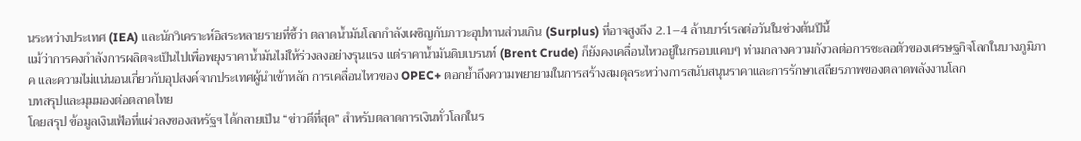นระหว่างประเทศ (IEA) และนักวิเคราะห์อิสระหลายรายที่ชี้ว่า ตลาดน้ำมันโลกกำลังเผชิญกับภาวะอุปทานส่วนเกิน (Surplus) ที่อาจสูงถึง 2.1–4 ล้านบาร์เรลต่อวันในช่วงต้นปีนี้
แม้ว่าการคงกำลังการผลิตจะเป็นไปเพื่อพยุงราคาน้ำมันไม่ให้ร่วงลงอย่างรุนแรง แต่ราคาน้ำมันดิบเบรนท์ (Brent Crude) ก็ยังคงเคลื่อนไหวอยู่ในกรอบแคบๆ ท่ามกลางความกังวลต่อการชะลอตัวของเศรษฐกิจโลกในบางภูมิภาค และความไม่แน่นอนเกี่ยวกับอุปสงค์จากประเทศผู้นำเข้าหลัก การเคลื่อนไหวของ OPEC+ ตอกย้ำถึงความพยายามในการสร้างสมดุลระหว่างการสนับสนุนราคาและการรักษาเสถียรภาพของตลาดพลังงานโลก
บทสรุปและมุมมองต่อตลาดไทย
โดยสรุป ข้อมูลเงินเฟ้อที่แผ่วลงของสหรัฐฯ ได้กลายเป็น “ข่าวดีที่สุด” สำหรับตลาดการเงินทั่วโลกในร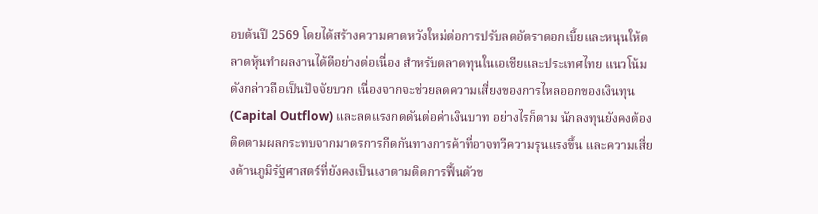อบต้นปี 2569 โดยได้สร้างความคาดหวังใหม่ต่อการปรับลดอัตราดอกเบี้ยและหนุนให้ตลาดหุ้นทำผลงานได้ดีอย่างต่อเนื่อง สำหรับตลาดทุนในเอเชียและประเทศไทย แนวโน้มดังกล่าวถือเป็นปัจจัยบวก เนื่องจากจะช่วยลดความเสี่ยงของการไหลออกของเงินทุน (Capital Outflow) และลดแรงกดดันต่อค่าเงินบาท อย่างไรก็ตาม นักลงทุนยังคงต้องติดตามผลกระทบจากมาตรการกีดกันทางการค้าที่อาจทวีความรุนแรงขึ้น และความเสี่ยงด้านภูมิรัฐศาสตร์ที่ยังคงเป็นเงาตามติดการฟื้นตัวข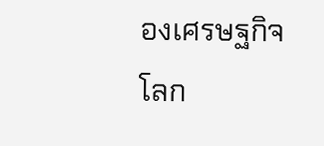องเศรษฐกิจโลก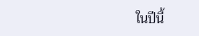ในปีนี้